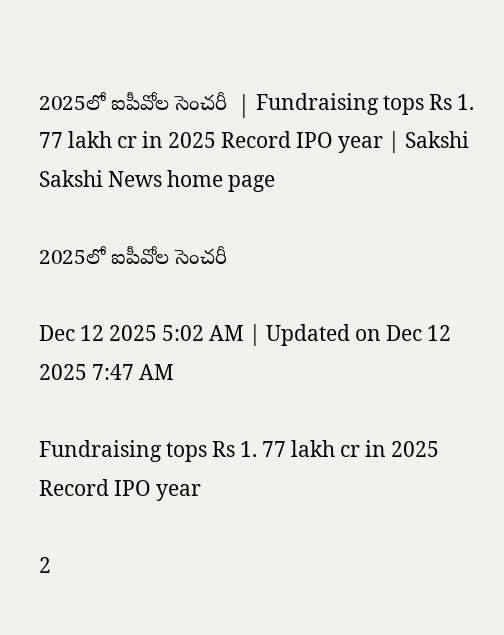2025లో ఐపీవోల సెంచరీ  | Fundraising tops Rs 1. 77 lakh cr in 2025 Record IPO year | Sakshi
Sakshi News home page

2025లో ఐపీవోల సెంచరీ

Dec 12 2025 5:02 AM | Updated on Dec 12 2025 7:47 AM

Fundraising tops Rs 1. 77 lakh cr in 2025 Record IPO year

2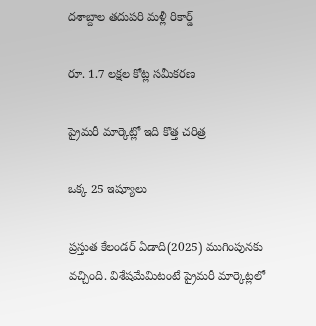దశాబ్దాల తదుపరి మళ్లీ రికార్డ్‌

రూ. 1.7 లక్షల కోట్ల సమీకరణ

ప్రైమరీ మార్కెట్లో ఇది కొత్త చరిత్ర

ఒక్క 25 ఇష్యూలు

ప్రస్తుత కేలండర్‌ ఏడాది(2025) ముగింపునకు వచ్చింది. విశేషమేమిటంటే ప్రైమరీ మార్కెట్లలో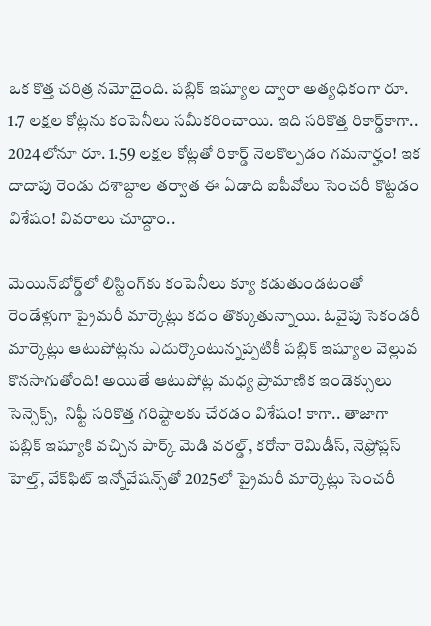ఒక కొత్త చరిత్ర నమోదైంది. పబ్లిక్‌ ఇష్యూల ద్వారా అత్యధికంగా రూ. 1.7 లక్షల కోట్లను కంపెనీలు సమీకరించాయి. ఇది సరికొత్త రికార్డ్‌కాగా.. 2024లోనూ రూ. 1.59 లక్షల కోట్లతో రికార్డ్‌ నెలకొల్పడం గమనార్హం! ఇక దాదాపు రెండు దశాబ్దాల తర్వాత ఈ ఏడాది ఐపీవోలు సెంచరీ కొట్టడం విశేషం! వివరాలు చూద్దాం..

మెయిన్‌బోర్డ్‌లో లిస్టింగ్‌కు కంపెనీలు క్యూ కడుతుండటంతో రెండేళ్లుగా ప్రైమరీ మార్కెట్లు కదం తొక్కుతున్నాయి. ఓవైపు సెకండరీ మార్కెట్లు ఆటుపోట్లను ఎదుర్కొంటున్నప్పటికీ పబ్లిక్‌ ఇష్యూల వెల్లువ కొనసాగుతోంది! అయితే ఆటుపోట్ల మధ్య ప్రామాణిక ఇండెక్సులు సెన్సెక్స్,  నిఫ్టీ సరికొత్త గరిష్టాలకు చేరడం విశేషం! కాగా.. తాజాగా పబ్లిక్‌ ఇష్యూకి వచ్చిన పార్క్‌ మెడి వరల్డ్, కరోనా రెమిడీస్, నెఫ్రోప్లస్‌ హెల్త్, వేక్‌ఫిట్‌ ఇన్నోవేషన్స్‌తో 2025లో ప్రైమరీ మార్కెట్లు సెంచరీ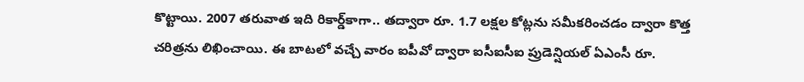కొట్టాయి. 2007 తరువాత ఇది రికార్డ్‌కాగా.. తద్వారా రూ. 1.7 లక్షల కోట్లను సమీకరించడం ద్వారా కొత్త చరిత్రను లిఖించాయి. ఈ బాటలో వచ్చే వారం ఐపీవో ద్వారా ఐసీఐసీఐ ప్రుడెన్షియల్‌ ఏఎంసీ రూ.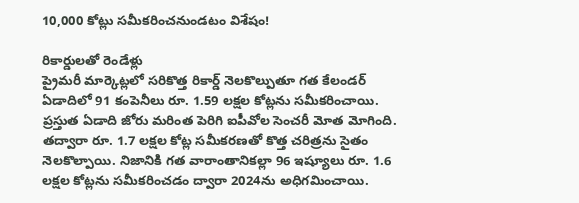10,000 కోట్లు సమీకరించనుండటం విశేషం!

రికార్డులతో రెండేళ్లు
ప్రైమరీ మార్కెట్లలో సరికొత్త రికార్డ్‌ నెలకొల్పుతూ గత కేలండర్‌ ఏడాదిలో 91 కంపెనీలు రూ. 1.59 లక్షల కోట్లను సమీకరించాయి. ప్రస్తుత ఏడాది జోరు మరింత పెరిగి ఐపీవోల సెంచరీ మోత మోగింది. తద్వారా రూ. 1.7 లక్షల కోట్ల సమీకరణతో కొత్త చరిత్రను సైతం నెలకొల్పాయి. నిజానికి గత వారాంతానికల్లా 96 ఇష్యూలు రూ. 1.6 లక్షల కోట్లను సమీకరించడం ద్వారా 2024ను అధిగమించాయి.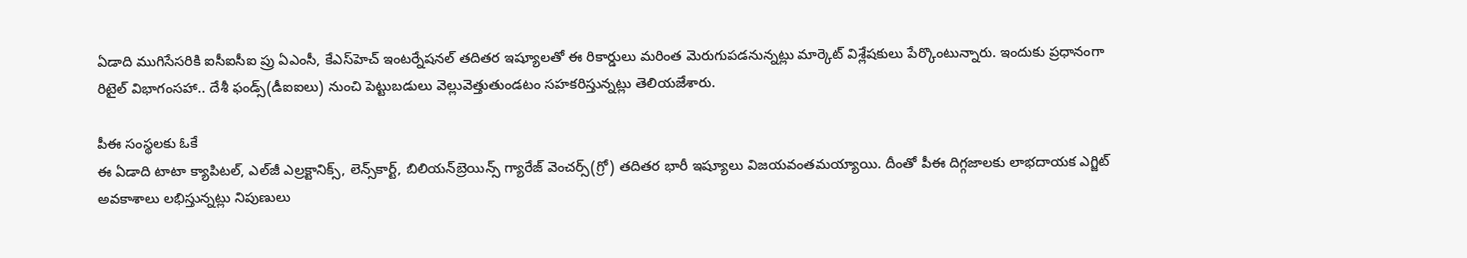ఏడాది ముగిసేసరికి ఐసీఐసీఐ ప్రు ఏఎంసీ, కేఎస్‌హెచ్‌ ఇంటర్నేషనల్‌ తదితర ఇష్యూలతో ఈ రికార్డులు మరింత మెరుగుపడనున్నట్లు మార్కెట్‌ విశ్లేషకులు పేర్కొంటున్నారు. ఇందుకు ప్రధానంగా రిటైల్‌ విభాగంసహా.. దేశీ ఫండ్స్‌(డీఐఐలు) నుంచి పెట్టుబడులు వెల్లువెత్తుతుండటం సహకరిస్తున్నట్లు తెలియజేశారు.

పీఈ సంస్థలకు ఓకే
ఈ ఏడాది టాటా క్యాపిటల్, ఎల్‌జీ ఎల్రక్టానిక్స్, లెన్స్‌కార్ట్, బిలియన్‌బ్రెయిన్స్‌ గ్యారేజ్‌ వెంచర్స్‌(గ్రో) తదితర భారీ ఇష్యూలు విజయవంతమయ్యాయి. దీంతో పీఈ దిగ్గజాలకు లాభదాయక ఎగ్జిట్‌ అవకాశాలు లభిస్తున్నట్లు నిపుణులు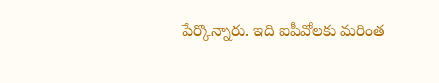పేర్కొన్నారు. ఇది ఐపీవోలకు మరింత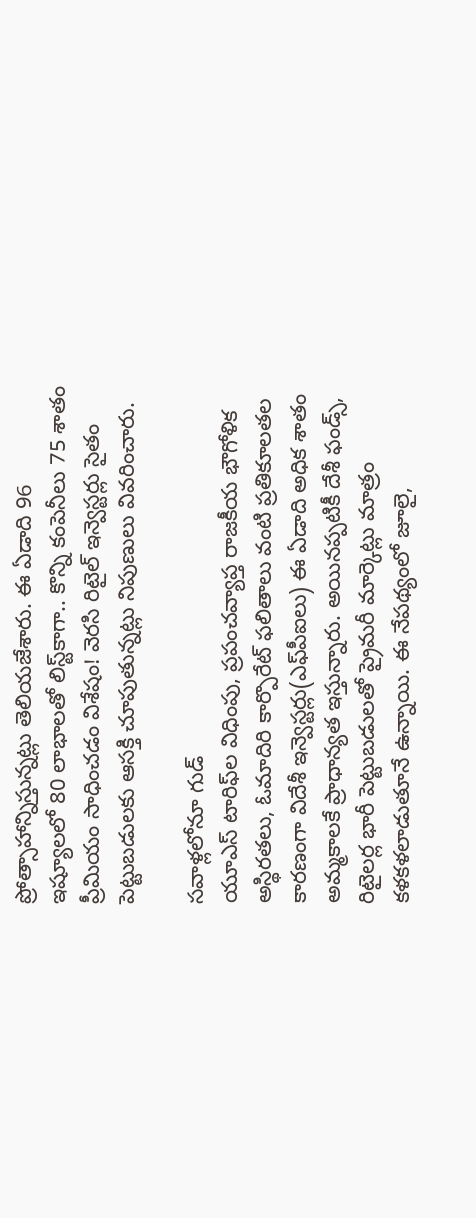ప్రోత్సాహాన్నిస్తున్నట్లు తెలియజేశారు. ఈ ఏడాది 96 ఇష్యూలలో 80 లాభాలతో లిస్ట్‌కాగా.. కొన్ని కంపెనీలు 75 శాతం ప్రీమియం సాధించడం విశేషం! వెరసి రిటైల్‌ ఇన్వెస్టర్లు సైతం పెట్టుబడులకు ఆసక్తి చూపుతున్నట్లు నిపుణులు వివరించారు.

సవాళ్లలోనూ గుడ్‌
యూఎస్‌ టారిఫ్‌ల విధింపు, ప్రపంచవ్యాప్త రాజకీయ భౌగోళిక అస్థిరతలు, ఓమాదిరి కార్పొరేట్‌ ఫలితాలు వంటి ప్రతికూలతల కారణంగా విదేశీ ఇన్వెస్టర్లు(ఎఫ్‌పీఐలు) ఈ ఏడాది అధిక శాతం అమ్మకాలకే ప్రాధాన్యత ఇస్తున్నారు. అయినప్పటికీ దేశీ ఫండ్స్, రిటైలర్ల భారీ పెట్టుబడులతో ప్రైమరీ మార్కెట్లు మాత్రం కళకళలాడుతూనే ఉన్నాయి. ఈ నేపథ్యంలో జూలై,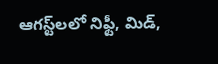ఆగస్ట్‌లలో నిఫ్టీ, మిడ్,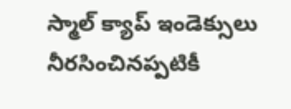స్మాల్‌ క్యాప్‌ ఇండెక్సులు నీరసించినప్పటికీ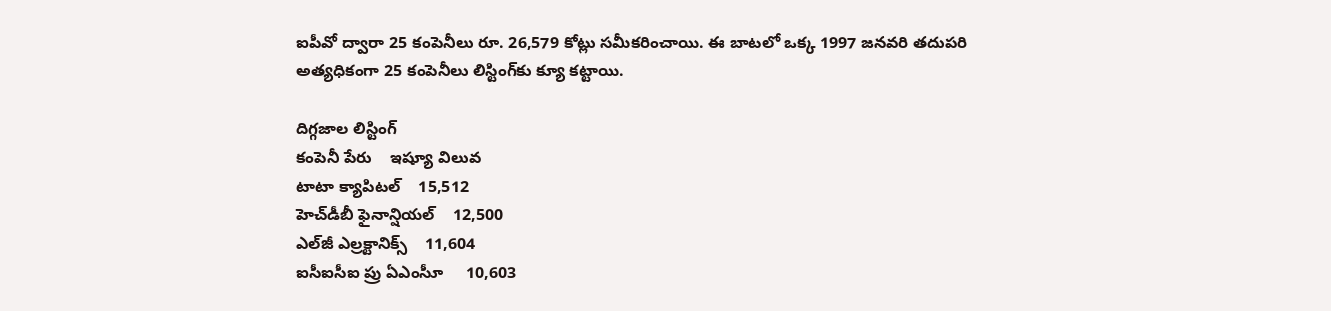ఐపీవో ద్వారా 25 కంపెనీలు రూ. 26,579 కోట్లు సమీకరించాయి. ఈ బాటలో ఒక్క 1997 జనవరి తదుపరి అత్యధికంగా 25 కంపెనీలు లిస్టింగ్‌కు క్యూ కట్టాయి.

దిగ్గజాల లిస్టింగ్‌
కంపెనీ పేరు    ఇష్యూ విలువ
టాటా క్యాపిటల్‌    15,512
హెచ్‌డీబీ ఫైనాన్షియల్‌    12,500
ఎల్‌జీ ఎల్రక్టానిక్స్‌    11,604
ఐసీఐసీఐ ప్రు ఏఎంసీూ     10,603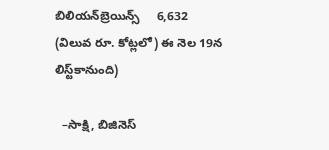బిలియన్‌బ్రెయిన్స్‌     6,632
(విలువ రూ. కోట్లలో) ఈ నెల 19న లిస్ట్‌కానుంది)

  –సాక్షి, బిజినెస్‌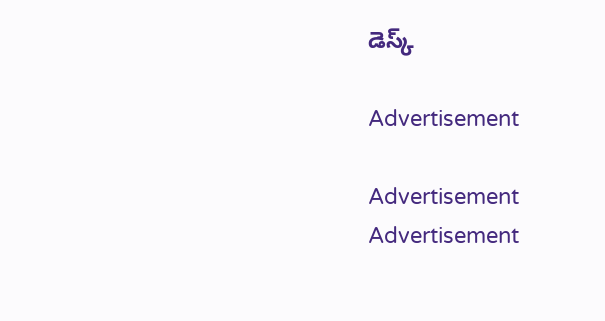డెస్క్‌

Advertisement

Advertisement
Advertisement